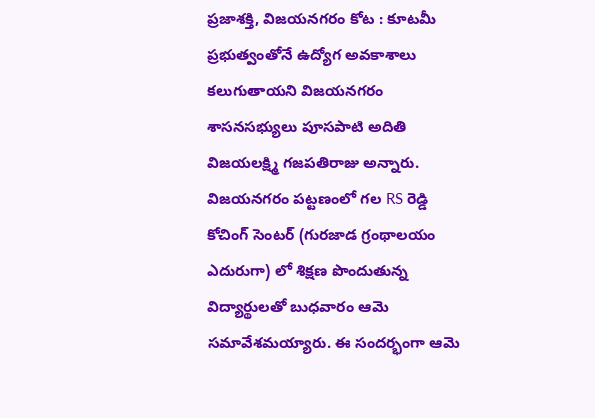ప్రజాశక్తి, విజయనగరం కోట : కూటమీ ప్రభుత్వంతోనే ఉద్యోగ అవకాశాలు కలుగుతాయని విజయనగరం శాసనసభ్యులు పూసపాటి అదితి విజయలక్ష్మి గజపతిరాజు అన్నారు. విజయనగరం పట్టణంలో గల RS రెడ్డి కోచింగ్ సెంటర్ (గురజాడ గ్రంథాలయం ఎదురుగా) లో శిక్షణ పొందుతున్న విద్యార్థులతో బుధవారం ఆమె సమావేశమయ్యారు. ఈ సందర్భంగా ఆమె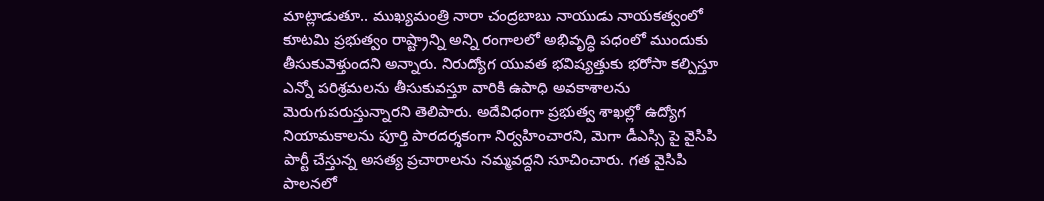మాట్లాడుతూ.. ముఖ్యమంత్రి నారా చంద్రబాబు నాయుడు నాయకత్వంలో కూటమి ప్రభుత్వం రాష్ట్రాన్ని అన్ని రంగాలలో అభివృద్ధి పధంలో ముందుకు తీసుకువెళ్తుందని అన్నారు. నిరుద్యోగ యువత భవిష్యత్తుకు భరోసా కల్పిస్తూ ఎన్నో పరిశ్రమలను తీసుకువస్తూ వారికి ఉపాధి అవకాశాలను మెరుగుపరుస్తున్నారని తెలిపారు. అదేవిధంగా ప్రభుత్వ శాఖల్లో ఉద్యోగ నియామకాలను పూర్తి పారదర్శకంగా నిర్వహించారని, మెగా డీఎస్సి పై వైసిపి పార్టీ చేస్తున్న అసత్య ప్రచారాలను నమ్మవద్దని సూచించారు. గత వైసిపి పాలనలో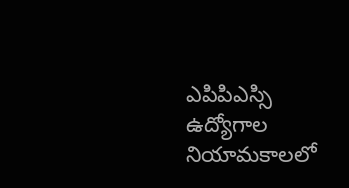ఎపిపిఎస్సి ఉద్యోగాల నియామకాలలో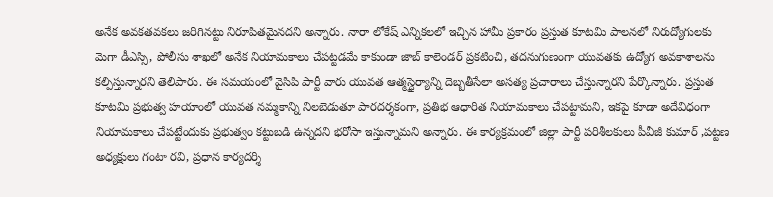అనేక అవకతవకలు జరిగినట్టు నిరూపితమైనదని అన్నారు. నారా లోకేష్ ఎన్నికలలో ఇచ్చిన హామీ ప్రకారం ప్రస్తుత కూటమి పాలనలో నిరుద్యోగులకు మెగా డీఎస్సి, పోలీసు శాఖలో అనేక నియామకాలు చేపట్టడమే కాకుండా జాబ్ కాలెండర్ ప్రకటించి, తదనుగుణంగా యువతకు ఉద్యోగ అవకాశాలను కల్పిస్తున్నారని తెలిపారు. ఈ సమయంలో వైసిపి పార్టీ వారు యువత ఆత్మస్థైర్యాన్ని దెబ్బతీసేలా అసత్య ప్రచారాలు చేస్తున్నారని పేర్కొన్నారు. ప్రస్తుత కూటమి ప్రభుత్వ హయాంలో యువత నమ్మకాన్ని నిలబెడుతూ పారదర్శకంగా, ప్రతిభ ఆధారిత నియామకాలు చేపట్టామని, ఇకపై కూడా అదేవిధంగా నియామకాలు చేపట్టేందుకు ప్రభుత్వం కట్టుబడి ఉన్నదని భరోసా ఇస్తున్నామని అన్నారు. ఈ కార్యక్రమంలో జిల్లా పార్టీ పరిశీలకులు పీవీజీ కుమార్ ,పట్టణ అధ్యక్షులు గంటా రవి, ప్రధాన కార్యదర్శి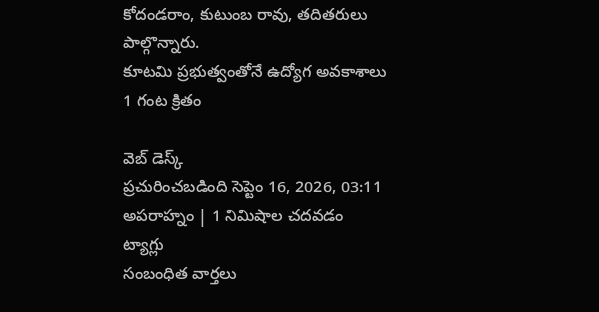కోదండరాం, కుటుంబ రావు, తదితరులు పాల్గొన్నారు.
కూటమి ప్రభుత్వంతోనే ఉద్యోగ అవకాశాలు
1 గంట క్రితం

వెబ్ డెస్క్
ప్రచురించబడింది సెప్టెం 16, 2026, 03:11 అపరాహ్నం | 1 నిమిషాల చదవడం
ట్యాగ్లు
సంబంధిత వార్తలు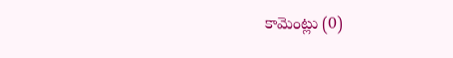కామెంట్లు (0)